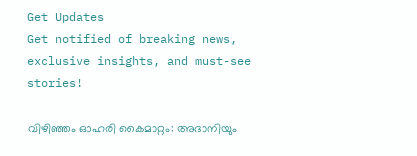Get Updates
Get notified of breaking news, exclusive insights, and must-see stories!

വിഴിഞ്ഞം ഓഹരി കൈമാറ്റം: അദാനിയും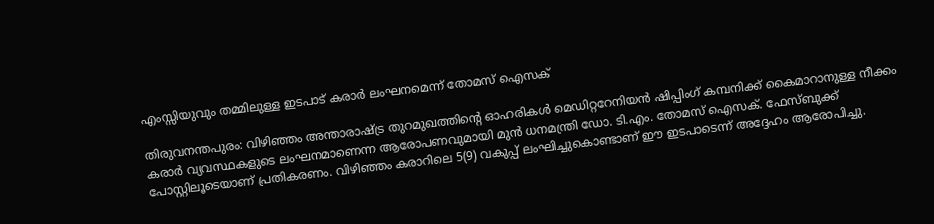എംസ്സിയുവും തമ്മിലുള്ള ഇടപാട് കരാർ ലംഘനമെന്ന് തോമസ് ഐസക്

തിരുവനന്തപുരം: വിഴിഞ്ഞം അന്താരാഷ്ട്ര തുറമുഖത്തിന്റെ ഓഹരികൾ മെഡിറ്ററേനിയൻ ഷിപ്പിംഗ് കമ്പനിക്ക് കൈമാറാനുള്ള നീക്കം കരാർ വ്യവസ്ഥകളുടെ ലംഘനമാണെന്ന ആരോപണവുമായി മുൻ ധനമന്ത്രി ഡോ. ടി.എം. തോമസ് ഐസക്. ഫേസ്ബുക്ക് പോസ്റ്റിലൂടെയാണ് പ്രതികരണം. വിഴിഞ്ഞം കരാറിലെ 5(9) വകുപ്പ് ലംഘിച്ചുകൊണ്ടാണ് ഈ ഇടപാടെന്ന് അദ്ദേഹം ആരോപിച്ചു.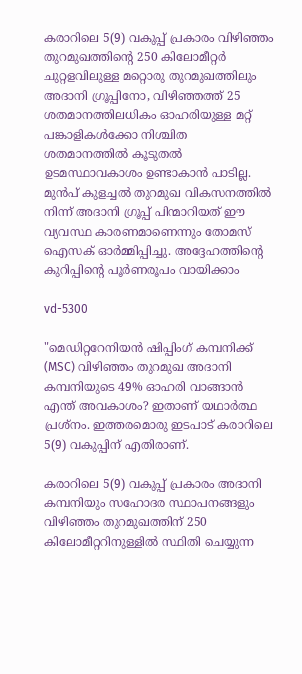കരാറിലെ 5(9) വകുപ്പ് പ്രകാരം വിഴിഞ്ഞം തുറമുഖത്തിന്റെ 250 കിലോമീറ്റർ ചുറ്റളവിലുള്ള മറ്റൊരു തുറമുഖത്തിലും അദാനി ഗ്രൂപ്പിനോ, വിഴിഞ്ഞത്ത് 25 ശതമാനത്തിലധികം ഓഹരിയുള്ള മറ്റ് പങ്കാളികൾക്കോ നിശ്ചിത ശതമാനത്തിൽ കൂടുതൽ ഉടമസ്ഥാവകാശം ഉണ്ടാകാൻ പാടില്ല. മുൻപ് കുളച്ചൽ തുറമുഖ വികസനത്തിൽ നിന്ന് അദാനി ഗ്രൂപ്പ് പിന്മാറിയത് ഈ വ്യവസ്ഥ കാരണമാണെന്നും തോമസ് ഐസക് ഓർമ്മിപ്പിച്ചു. അദ്ദേഹത്തിൻ്റെ കുറിപ്പിൻ്റെ പൂർണരൂപം വായിക്കാം

vd-5300

"മെഡിറ്ററേനിയൻ ഷിപ്പിംഗ് കമ്പനിക്ക് (MSC) വിഴിഞ്ഞം തുറമുഖ അദാനി കമ്പനിയുടെ 49% ഓഹരി വാങ്ങാൻ എന്ത് അവകാശം? ഇതാണ് യഥാർത്ഥ പ്രശ്നം. ഇത്തരമൊരു ഇടപാട് കരാറിലെ 5(9) വകുപ്പിന് എതിരാണ്.

കരാറിലെ 5(9) വകുപ്പ് പ്രകാരം അദാനി കമ്പനിയും സഹോദര സ്ഥാപനങ്ങളും വിഴിഞ്ഞം തുറമുഖത്തിന് 250 കിലോമീറ്ററിനുള്ളിൽ സ്ഥിതി ചെയ്യുന്ന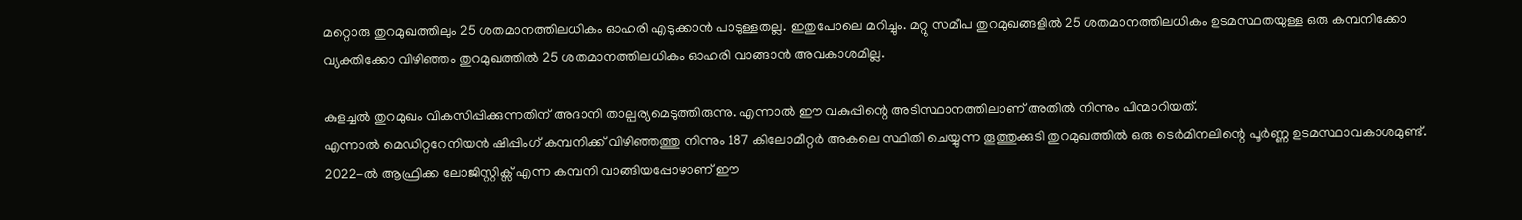മറ്റൊരു തുറമുഖത്തിലും 25 ശതമാനത്തിലധികം ഓഹരി എടുക്കാൻ പാടുള്ളതല്ല. ഇതുപോലെ മറിച്ചും. മറ്റു സമീപ തുറമുഖങ്ങളിൽ 25 ശതമാനത്തിലധികം ഉടമസ്ഥതയുള്ള ഒരു കമ്പനിക്കോ വ്യക്തിക്കോ വിഴിഞ്ഞം തുറമുഖത്തിൽ 25 ശതമാനത്തിലധികം ഓഹരി വാങ്ങാൻ അവകാശമില്ല.

കുളച്ചൽ തുറമുഖം വികസിപ്പിക്കുന്നതിന് അദാനി താല്പര്യമെടുത്തിരുന്നു. എന്നാൽ ഈ വകുപ്പിന്റെ അടിസ്ഥാനത്തിലാണ് അതിൽ നിന്നും പിന്മാറിയത്.
എന്നാൽ മെഡിറ്ററേനിയൻ ഷിപ്പിംഗ് കമ്പനിക്ക് വിഴിഞ്ഞത്തു നിന്നും 187 കിലോമീറ്റർ അകലെ സ്ഥിതി ചെയ്യുന്ന തൂത്തുക്കുടി തുറമുഖത്തിൽ ഒരു ടെർമിനലിന്റെ പൂർണ്ണ ഉടമസ്ഥാവകാശമുണ്ട്. 2022-ൽ ആഫ്രിക്ക ലോജിസ്റ്റിക്സ് എന്ന കമ്പനി വാങ്ങിയപ്പോഴാണ് ഈ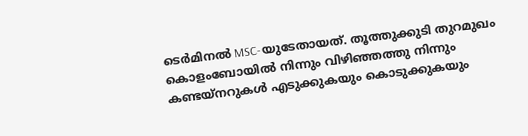ടെർമിനൽ MSC-യുടേതായത്. തൂത്തുക്കുടി തുറമുഖം കൊളംബോയിൽ നിന്നും വിഴിഞ്ഞത്തു നിന്നും കണ്ടയ്നറുകൾ എടുക്കുകയും കൊടുക്കുകയും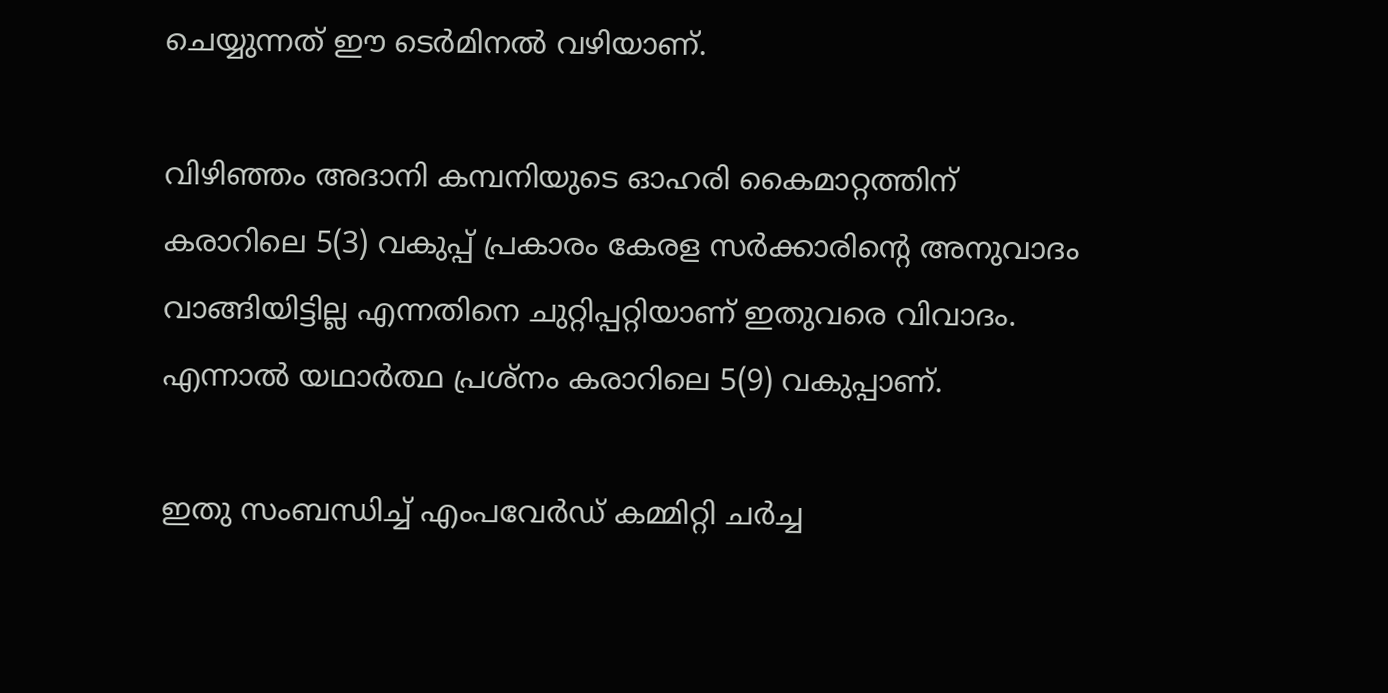ചെയ്യുന്നത് ഈ ടെർമിനൽ വഴിയാണ്.

വിഴിഞ്ഞം അദാനി കമ്പനിയുടെ ഓഹരി കൈമാറ്റത്തിന് കരാറിലെ 5(3) വകുപ്പ് പ്രകാരം കേരള സർക്കാരിന്റെ അനുവാദം വാങ്ങിയിട്ടില്ല എന്നതിനെ ചുറ്റിപ്പറ്റിയാണ് ഇതുവരെ വിവാദം. എന്നാൽ യഥാർത്ഥ പ്രശ്നം കരാറിലെ 5(9) വകുപ്പാണ്.

ഇതു സംബന്ധിച്ച് എംപവേർഡ് കമ്മിറ്റി ചർച്ച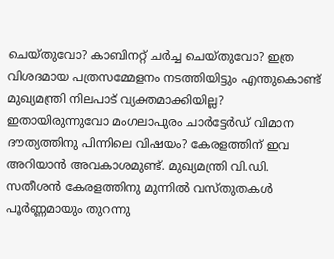ചെയ്തുവോ? കാബിനറ്റ് ചർച്ച ചെയ്തുവോ? ഇത്ര വിശദമായ പത്രസമ്മേളനം നടത്തിയിട്ടും എന്തുകൊണ്ട് മുഖ്യമന്ത്രി നിലപാട് വ്യക്തമാക്കിയില്ല? ഇതായിരുന്നുവോ മംഗലാപുരം ചാർട്ടേർഡ് വിമാന ദൗത്യത്തിനു പിന്നിലെ വിഷയം? കേരളത്തിന് ഇവ അറിയാൻ അവകാശമുണ്ട്. മുഖ്യമന്ത്രി വി.ഡി. സതീശൻ കേരളത്തിനു മുന്നിൽ വസ്തുതകൾ പൂർണ്ണമായും തുറന്നു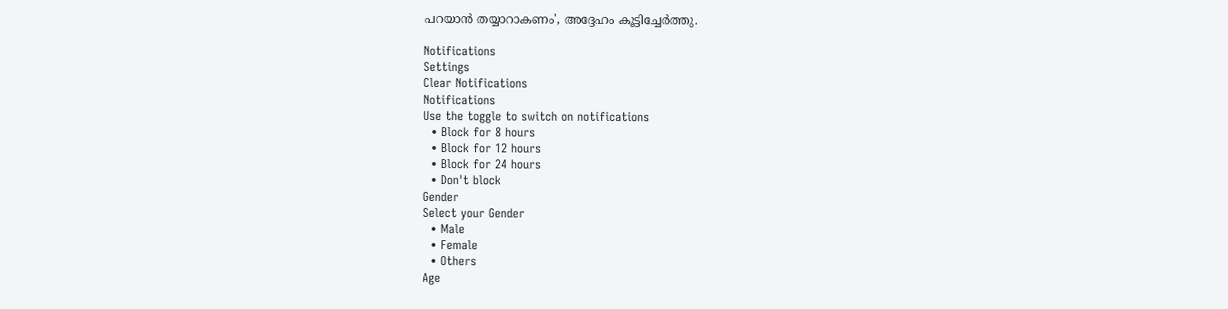പറയാൻ തയ്യാറാകണം', അദ്ദേഹം കൂട്ടിച്ചേർത്തു.

Notifications
Settings
Clear Notifications
Notifications
Use the toggle to switch on notifications
  • Block for 8 hours
  • Block for 12 hours
  • Block for 24 hours
  • Don't block
Gender
Select your Gender
  • Male
  • Female
  • Others
Age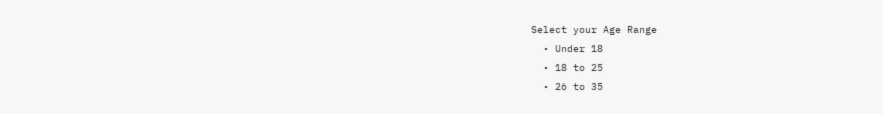Select your Age Range
  • Under 18
  • 18 to 25
  • 26 to 35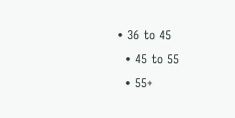• 36 to 45
  • 45 to 55
  • 55+